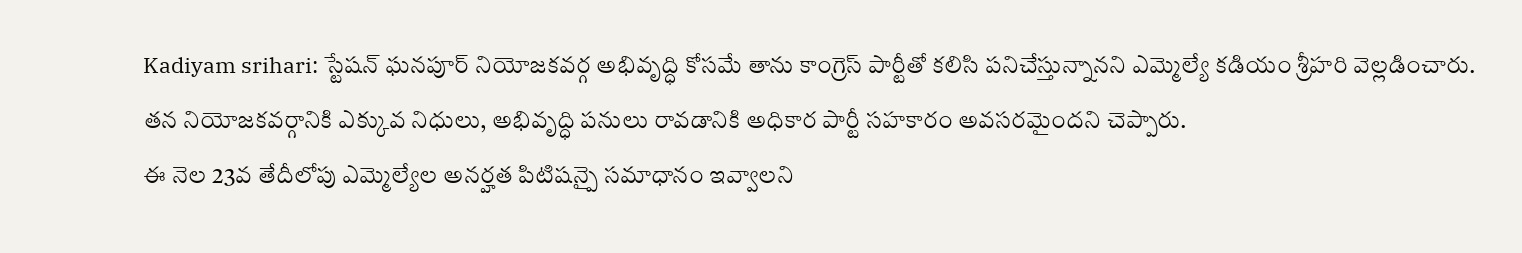Kadiyam srihari: స్టేషన్ ఘనపూర్ నియోజకవర్గ అభివృద్ధి కోసమే తాను కాంగ్రెస్ పార్టీతో కలిసి పనిచేస్తున్నానని ఎమ్మెల్యే కడియం శ్రీహరి వెల్లడించారు. తన నియోజకవర్గానికి ఎక్కువ నిధులు, అభివృద్ధి పనులు రావడానికి అధికార పార్టీ సహకారం అవసరమైందని చెప్పారు.
ఈ నెల 23వ తేదీలోపు ఎమ్మెల్యేల అనర్హత పిటిషన్పై సమాధానం ఇవ్వాలని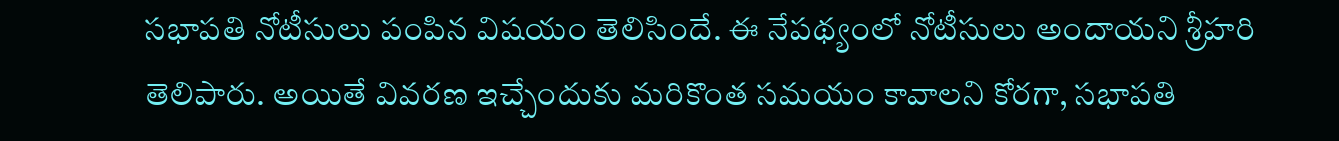సభాపతి నోటీసులు పంపిన విషయం తెలిసిందే. ఈ నేపథ్యంలో నోటీసులు అందాయని శ్రీహరి తెలిపారు. అయితే వివరణ ఇచ్చేందుకు మరికొంత సమయం కావాలని కోరగా, సభాపతి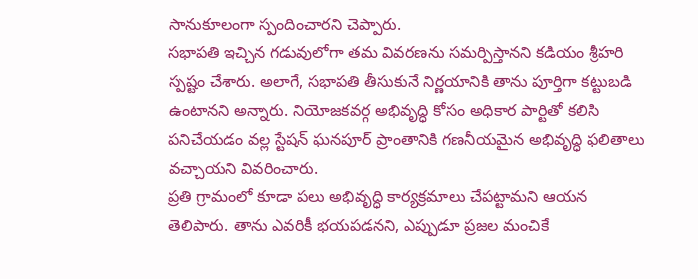సానుకూలంగా స్పందించారని చెప్పారు.
సభాపతి ఇచ్చిన గడువులోగా తమ వివరణను సమర్పిస్తానని కడియం శ్రీహరి స్పష్టం చేశారు. అలాగే, సభాపతి తీసుకునే నిర్ణయానికి తాను పూర్తిగా కట్టుబడి ఉంటానని అన్నారు. నియోజకవర్గ అభివృద్ధి కోసం అధికార పార్టితో కలిసి పనిచేయడం వల్ల స్టేషన్ ఘనపూర్ ప్రాంతానికి గణనీయమైన అభివృద్ధి ఫలితాలు వచ్చాయని వివరించారు.
ప్రతి గ్రామంలో కూడా పలు అభివృద్ధి కార్యక్రమాలు చేపట్టామని ఆయన తెలిపారు. తాను ఎవరికీ భయపడనని, ఎప్పుడూ ప్రజల మంచికే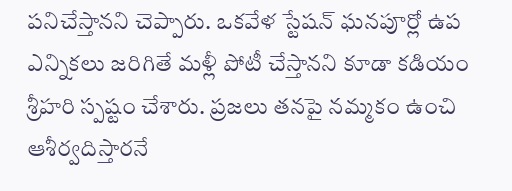పనిచేస్తానని చెప్పారు. ఒకవేళ స్టేషన్ ఘనపూర్లో ఉప ఎన్నికలు జరిగితే మళ్లీ పోటీ చేస్తానని కూడా కడియం శ్రీహరి స్పష్టం చేశారు. ప్రజలు తనపై నమ్మకం ఉంచి ఆశీర్వదిస్తారనే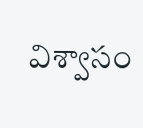విశ్వాసం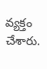వ్యక్తం చేశారు.